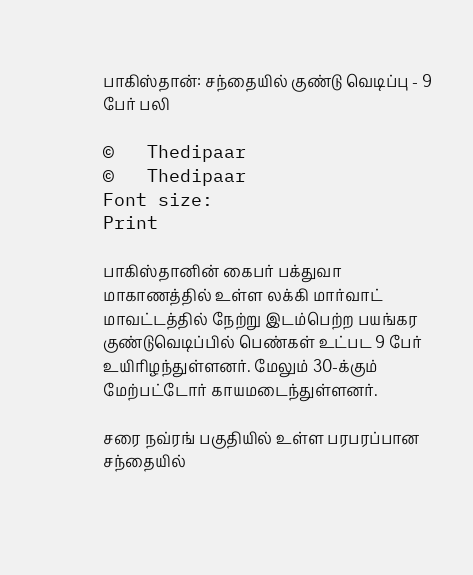பாகிஸ்தான்: சந்தையில் குண்டு வெடிப்பு - 9 பேர் பலி

©   Thedipaar
©   Thedipaar
Font size:
Print

பாகிஸ்தானின் கைபர் பக்துவா மாகாணத்தில் உள்ள லக்கி மார்வாட் மாவட்டத்தில் நேற்று இடம்பெற்ற பயங்கர குண்டுவெடிப்பில் பெண்கள் உட்பட 9 பேர் உயிரிழந்துள்ளனர். மேலும் 30-க்கும் மேற்பட்டோர் காயமடைந்துள்ளனர்.

சரை நவ்ரங் பகுதியில் உள்ள பரபரப்பான சந்தையில்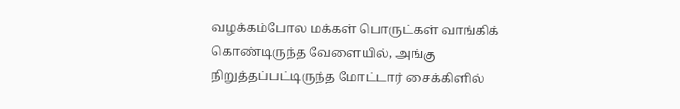வழக்கம்போல மக்கள் பொருட்கள் வாங்கிக் கொண்டிருந்த வேளையில், அங்கு நிறுத்தப்பட்டிருந்த மோட்டார் சைக்கிளில்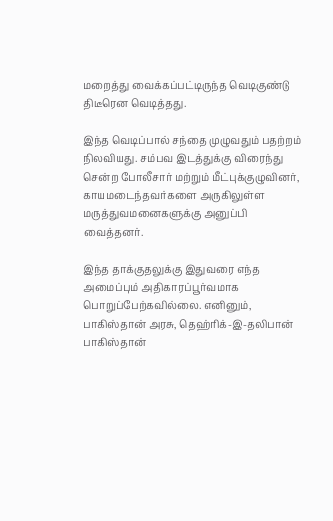மறைத்து வைக்கப்பட்டிருந்த வெடிகுண்டு திடீரென வெடித்தது.

இந்த வெடிப்பால் சந்தை முழுவதும் பதற்றம் நிலவியது. சம்பவ இடத்துக்கு விரைந்து சென்ற போலீசார் மற்றும் மீட்புக்குழுவினர், காயமடைந்தவர்களை அருகிலுள்ள மருத்துவமனைகளுக்கு அனுப்பி வைத்தனர்.

இந்த தாக்குதலுக்கு இதுவரை எந்த அமைப்பும் அதிகாரப்பூர்வமாக பொறுப்பேற்கவில்லை. எனினும், பாகிஸ்தான் அரசு, தெஹ்ரிக்-இ-தலிபான் பாகிஸ்தான்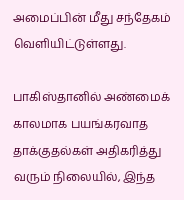அமைப்பின் மீது சந்தேகம் வெளியிட்டுள்ளது.

பாகிஸ்தானில் அண்மைக் காலமாக பயங்கரவாத தாக்குதல்கள் அதிகரித்து வரும் நிலையில், இந்த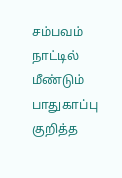சம்பவம் நாட்டில் மீண்டும் பாதுகாப்பு குறித்த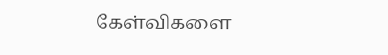கேள்விகளை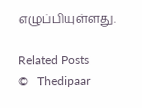எழுப்பியுள்ளது.

Related Posts
©   Thedipaar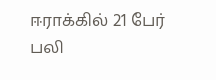ஈராக்கில் 21 பேர் பலி